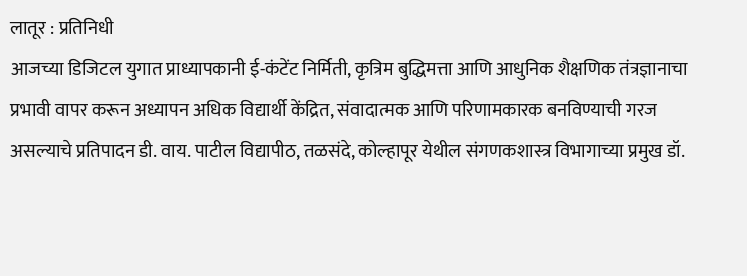लातूर : प्रतिनिधी
आजच्या डिजिटल युगात प्राध्यापकानी ई-कंटेंट निर्मिती, कृत्रिम बुद्धिमत्ता आणि आधुनिक शैक्षणिक तंत्रज्ञानाचा प्रभावी वापर करून अध्यापन अधिक विद्यार्थी केंद्रित, संवादात्मक आणि परिणामकारक बनविण्याची गरज असल्याचे प्रतिपादन डी. वाय. पाटील विद्यापीठ, तळसंदे, कोल्हापूर येथील संगणकशास्त्र विभागाच्या प्रमुख डॉ.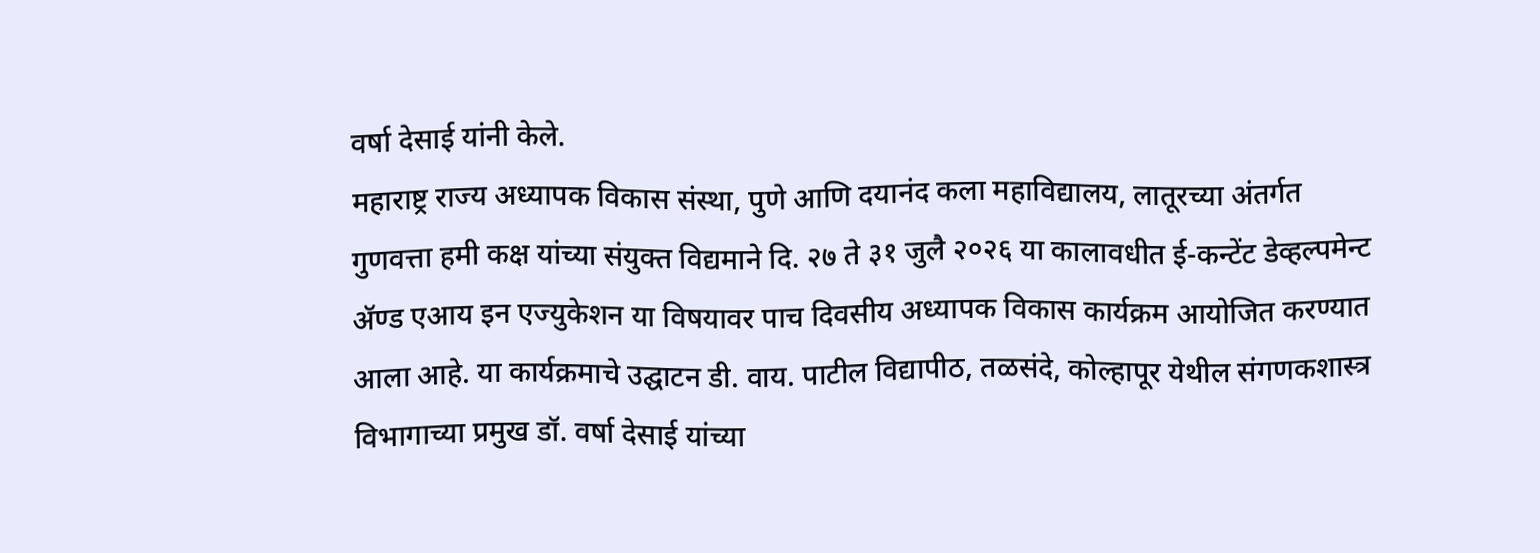वर्षा देसाई यांनी केले.
महाराष्ट्र राज्य अध्यापक विकास संस्था, पुणे आणि दयानंद कला महाविद्यालय, लातूरच्या अंतर्गत गुणवत्ता हमी कक्ष यांच्या संयुक्त विद्यमाने दि. २७ ते ३१ जुलै २०२६ या कालावधीत ई-कन्टेंट डेव्हल्पमेन्ट ॲण्ड एआय इन एज्युकेशन या विषयावर पाच दिवसीय अध्यापक विकास कार्यक्रम आयोजित करण्यात आला आहे. या कार्यक्रमाचे उद्घाटन डी. वाय. पाटील विद्यापीठ, तळसंदे, कोल्हापूर येथील संगणकशास्त्र विभागाच्या प्रमुख डॉ. वर्षा देसाई यांच्या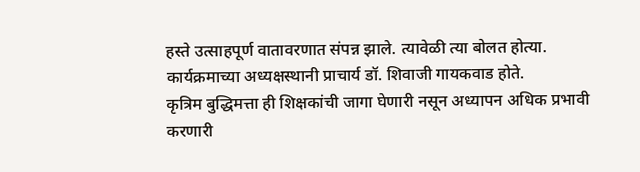हस्ते उत्साहपूर्ण वातावरणात संपन्न झाले. त्यावेळी त्या बोलत होत्या. कार्यक्रमाच्या अध्यक्षस्थानी प्राचार्य डॉ. शिवाजी गायकवाड होते.
कृत्रिम बुद्धिमत्ता ही शिक्षकांची जागा घेणारी नसून अध्यापन अधिक प्रभावी करणारी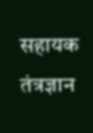सहायक तंत्रज्ञान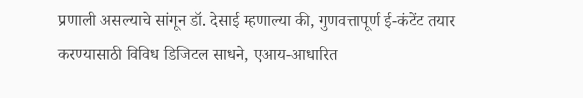प्रणाली असल्याचे सांगून डॉ. देसाई म्हणाल्या की, गुणवत्तापूर्ण ई-कंटेंट तयार करण्यासाठी विविध डिजिटल साधने, एआय-आधारित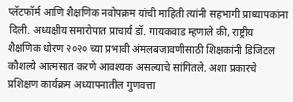प्लॅटफॉर्म आणि शैक्षणिक नवोपक्रम यांची माहिती त्यांनी सहभागी प्राध्यापकांना दिली. अध्यक्षीय समारोपात प्राचार्य डॉ. गायकवाड म्हणाले की, राष्ट्रीय शैक्षणिक धोरण २०२० च्या प्रभावी अंमलबजावणीसाठी शिक्षकांनी डिजिटल कौशल्ये आत्मसात करणे आवश्यक असल्याचे सांगितले. अशा प्रकारचे प्रशिक्षण कार्यक्रम अध्यापनातील गुणवत्ता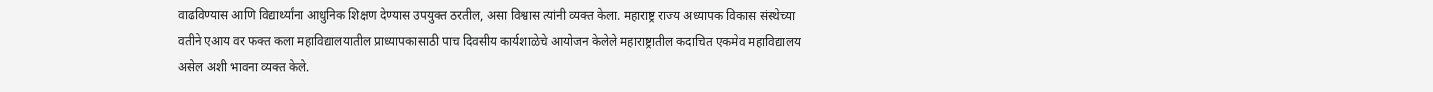वाढविण्यास आणि विद्यार्थ्यांना आधुनिक शिक्षण देण्यास उपयुक्त ठरतील, असा विश्वास त्यांनी व्यक्त केला. महाराष्ट्र राज्य अध्यापक विकास संस्थेच्या वतीने एआय वर फक्त कला महाविद्यालयातील प्राध्यापकासाठी पाच दिवसीय कार्यशाळेचे आयोजन केलेले महाराष्ट्रातील कदाचित एकमेव महाविद्यालय असेल अशी भावना व्यक्त केले.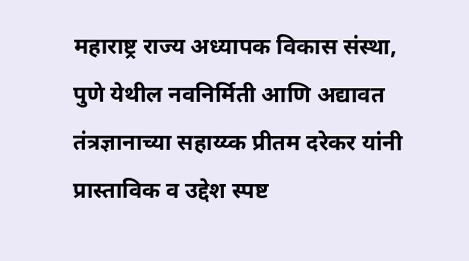महाराष्ट्र राज्य अध्यापक विकास संस्था, पुणे येथील नवनिर्मिती आणि अद्यावत तंत्रज्ञानाच्या सहाय्य्क प्रीतम दरेकर यांनी प्रास्ताविक व उद्देश स्पष्ट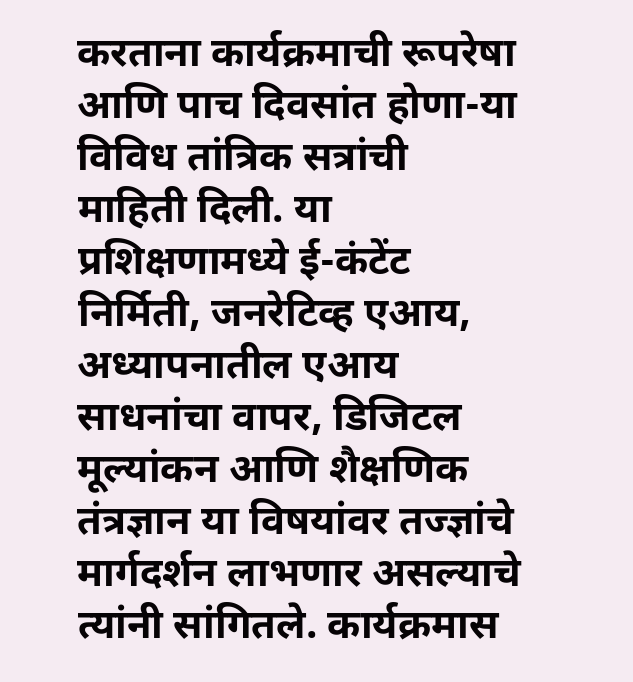करताना कार्यक्रमाची रूपरेषा आणि पाच दिवसांत होणा-या विविध तांत्रिक सत्रांची माहिती दिली. या प्रशिक्षणामध्ये ई-कंटेंट निर्मिती, जनरेटिव्ह एआय, अध्यापनातील एआय साधनांचा वापर, डिजिटल मूल्यांकन आणि शैक्षणिक तंत्रज्ञान या विषयांवर तज्ज्ञांचे मार्गदर्शन लाभणार असल्याचे त्यांनी सांगितले. कार्यक्रमास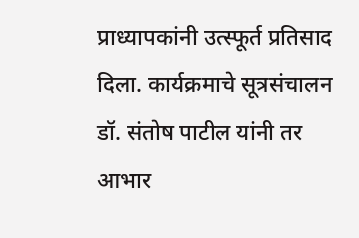प्राध्यापकांनी उत्स्फूर्त प्रतिसाद दिला. कार्यक्रमाचे सूत्रसंचालन डॉ. संतोष पाटील यांनी तर आभार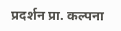प्रदर्शन प्रा. कल्पना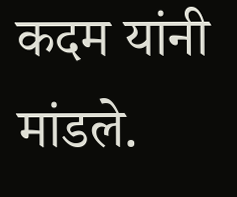कदम यांनी मांडले.